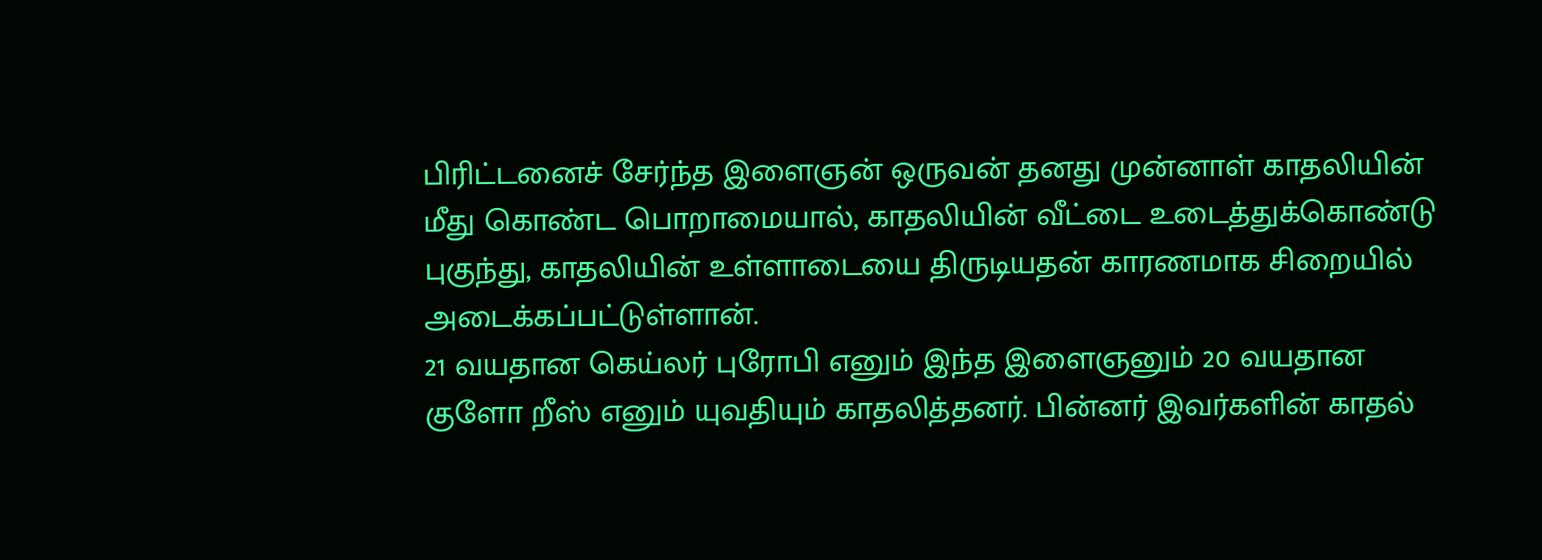பிரிட்டனைச் சேர்ந்த இளைஞன் ஒருவன் தனது முன்னாள் காதலியின் மீது கொண்ட பொறாமையால், காதலியின் வீட்டை உடைத்துக்கொண்டு புகுந்து, காதலியின் உள்ளாடையை திருடியதன் காரணமாக சிறையில் அடைக்கப்பட்டுள்ளான்.
21 வயதான கெய்லர் புரோபி எனும் இந்த இளைஞனும் 20 வயதான குளோ றீஸ் எனும் யுவதியும் காதலித்தனர். பின்னர் இவர்களின் காதல்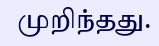முறிந்தது.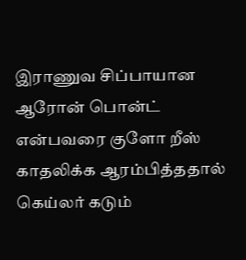இராணுவ சிப்பாயான ஆரோன் பொன்ட் என்பவரை குளோ றீஸ் காதலிக்க ஆரம்பித்ததால் கெய்லர் கடும்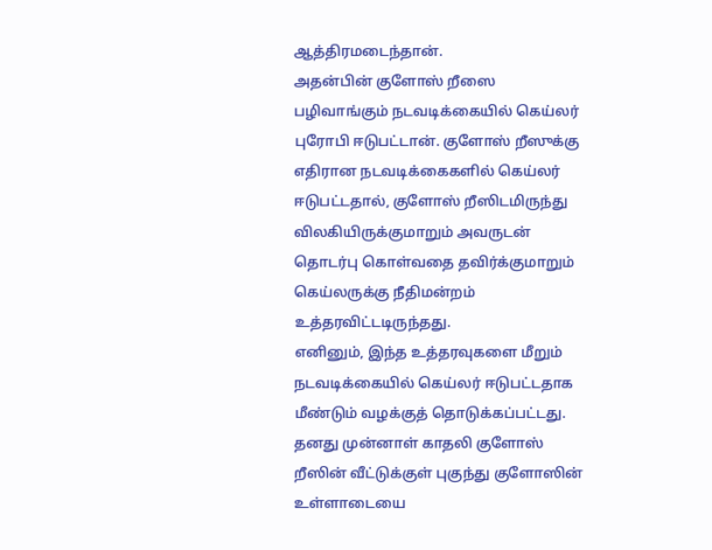ஆத்திரமடைந்தான்.
அதன்பின் குளோஸ் றீஸை பழிவாங்கும் நடவடிக்கையில் கெய்லர் புரோபி ஈடுபட்டான். குளோஸ் றீஸுக்கு எதிரான நடவடிக்கைகளில் கெய்லர் ஈடுபட்டதால், குளோஸ் றீஸிடமிருந்து விலகியிருக்குமாறும் அவருடன் தொடர்பு கொள்வதை தவிர்க்குமாறும் கெய்லருக்கு நீதிமன்றம் உத்தரவிட்டடிருந்தது.
எனினும், இந்த உத்தரவுகளை மீறும் நடவடிக்கையில் கெய்லர் ஈடுபட்டதாக மீண்டும் வழக்குத் தொடுக்கப்பட்டது. தனது முன்னாள் காதலி குளோஸ் றீஸின் வீட்டுக்குள் புகுந்து குளோஸின் உள்ளாடையை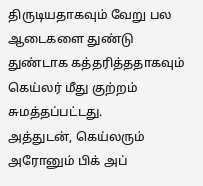திருடியதாகவும் வேறு பல ஆடைகளை துண்டு துண்டாக கத்தரித்ததாகவும் கெய்லர் மீது குற்றம் சுமத்தப்பட்டது.
அத்துடன், கெய்லரும் அரோனும் பிக் அப்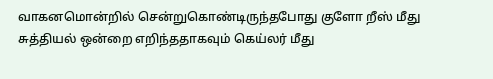வாகனமொன்றில் சென்றுகொண்டிருந்தபோது குளோ றீஸ் மீது சுத்தியல் ஒன்றை எறிந்ததாகவும் கெய்லர் மீது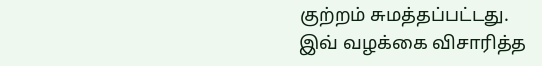குற்றம் சுமத்தப்பட்டது.
இவ் வழக்கை விசாரித்த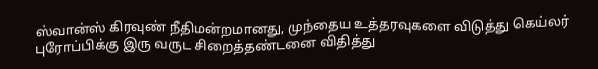ஸ்வான்ஸ் கிரவுண் நீதிமன்றமானது, முந்தைய உத்தரவுகளை விடுத்து கெய்லர் புரோப்பிக்கு இரு வருட சிறைத்தண்டனை விதித்து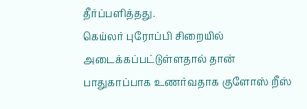தீர்ப்பளித்தது.
கெய்லர் புரோப்பி சிறையில் அடைக்கப்பட்டுள்ளதால் தான் பாதுகாப்பாக உணர்வதாக குளோஸ் றீஸ்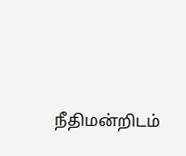நீதிமன்றிடம்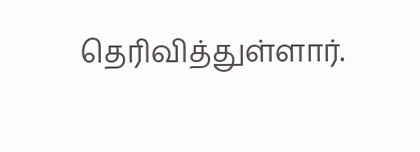தெரிவித்துள்ளார்.